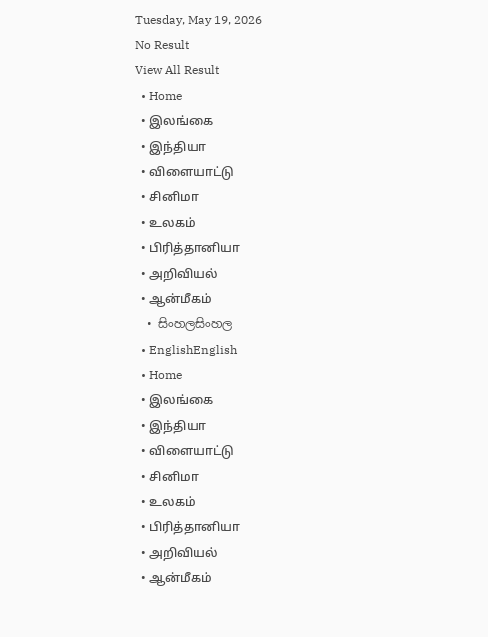Tuesday, May 19, 2026
No Result
View All Result
  • Home
  • இலங்கை
  • இந்தியா
  • விளையாட்டு
  • சினிமா
  • உலகம்
  • பிரித்தானியா
  • அறிவியல்
  • ஆன்மீகம்
  • සිංහලසිංහල
  • EnglishEnglish
  • Home
  • இலங்கை
  • இந்தியா
  • விளையாட்டு
  • சினிமா
  • உலகம்
  • பிரித்தானியா
  • அறிவியல்
  • ஆன்மீகம்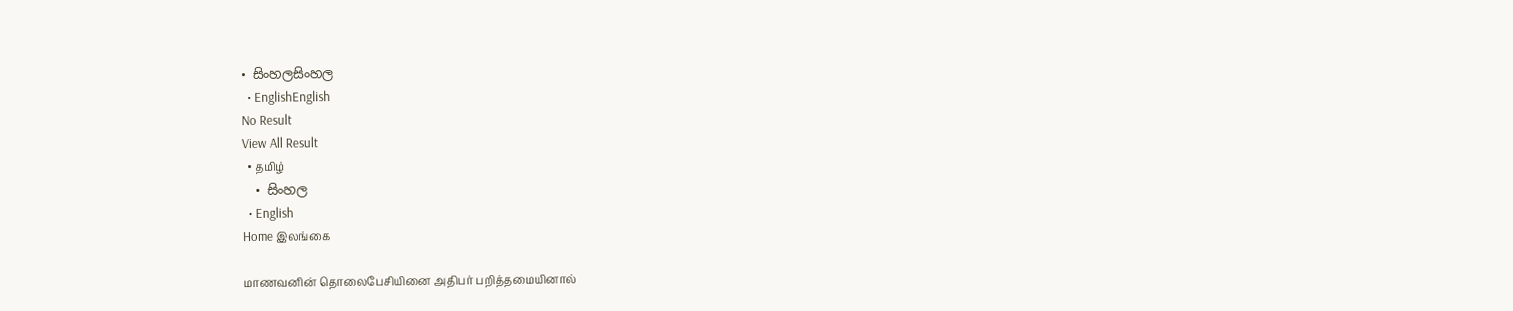• සිංහලසිංහල
  • EnglishEnglish
No Result
View All Result
  • தமிழ்
  • සිංහල
  • English
Home இலங்கை

மாணவனின் தொலைபேசியினை அதிபர் பறித்தமையினால்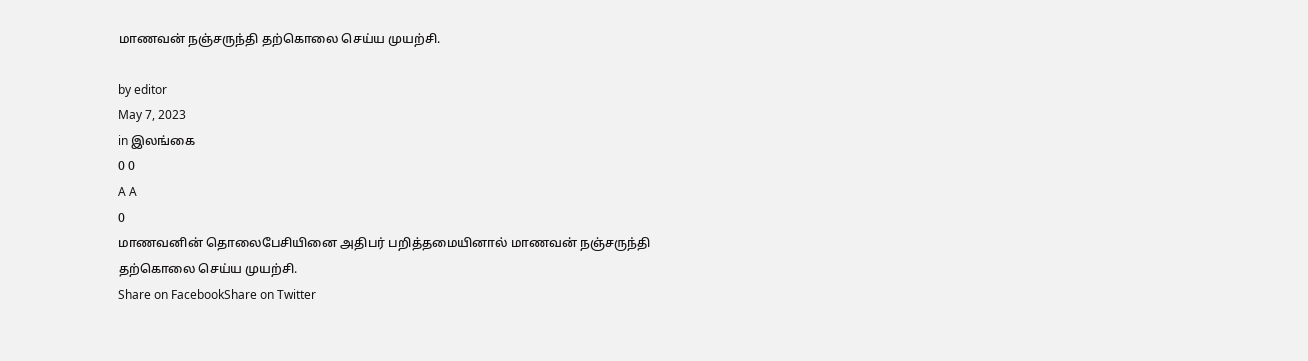மாணவன் நஞ்சருந்தி தற்கொலை செய்ய முயற்சி.

by editor
May 7, 2023
in இலங்கை
0 0
A A
0
மாணவனின் தொலைபேசியினை அதிபர் பறித்தமையினால் மாணவன் நஞ்சருந்தி தற்கொலை செய்ய முயற்சி.
Share on FacebookShare on Twitter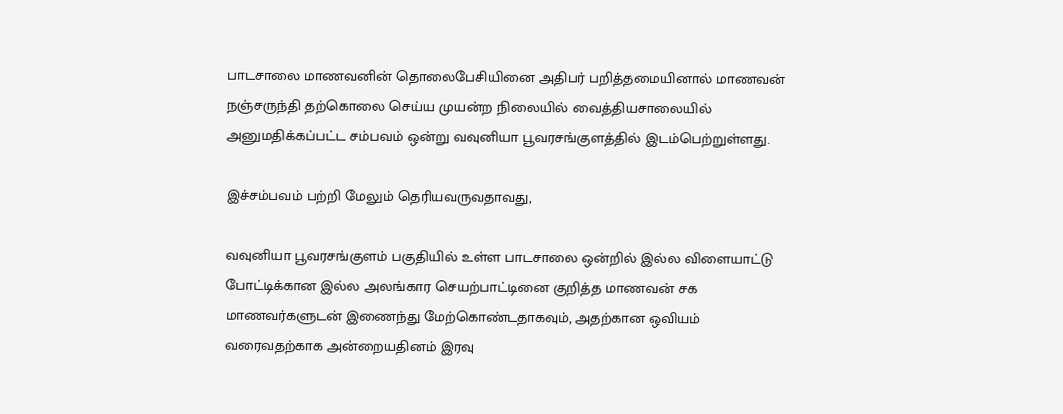பாடசாலை மாணவனின் தொலைபேசியினை அதிபர் பறித்தமையினால் மாணவன் நஞ்சருந்தி தற்கொலை செய்ய முயன்ற நிலையில் வைத்தியசாலையில் அனுமதிக்கப்பட்ட சம்பவம் ஒன்று வவுனியா பூவரசங்குளத்தில் இடம்பெற்றுள்ளது.

இச்சம்பவம் பற்றி மேலும் தெரியவருவதாவது,

வவுனியா பூவரசங்குளம் பகுதியில் உள்ள பாடசாலை ஒன்றில் இல்ல விளையாட்டு போட்டிக்கான இல்ல அலங்கார செயற்பாட்டினை குறித்த மாணவன் சக மாணவர்களுடன் இணைந்து மேற்கொண்டதாகவும், அதற்கான ஒவியம் வரைவதற்காக அன்றையதினம் இரவு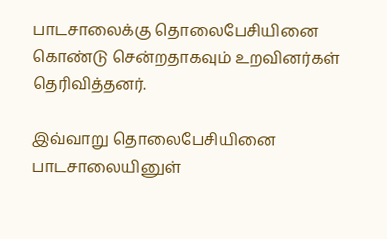பாடசாலைக்கு தொலைபேசியினை கொண்டு சென்றதாகவும் உறவினர்கள் தெரிவித்தனர்.

இவ்வாறு தொலைபேசியினை பாடசாலையினுள்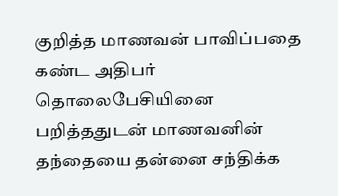குறித்த மாணவன் பாவிப்பதை கண்ட அதிபர் தொலைபேசியினை பறித்ததுடன் மாணவனின் தந்தையை தன்னை சந்திக்க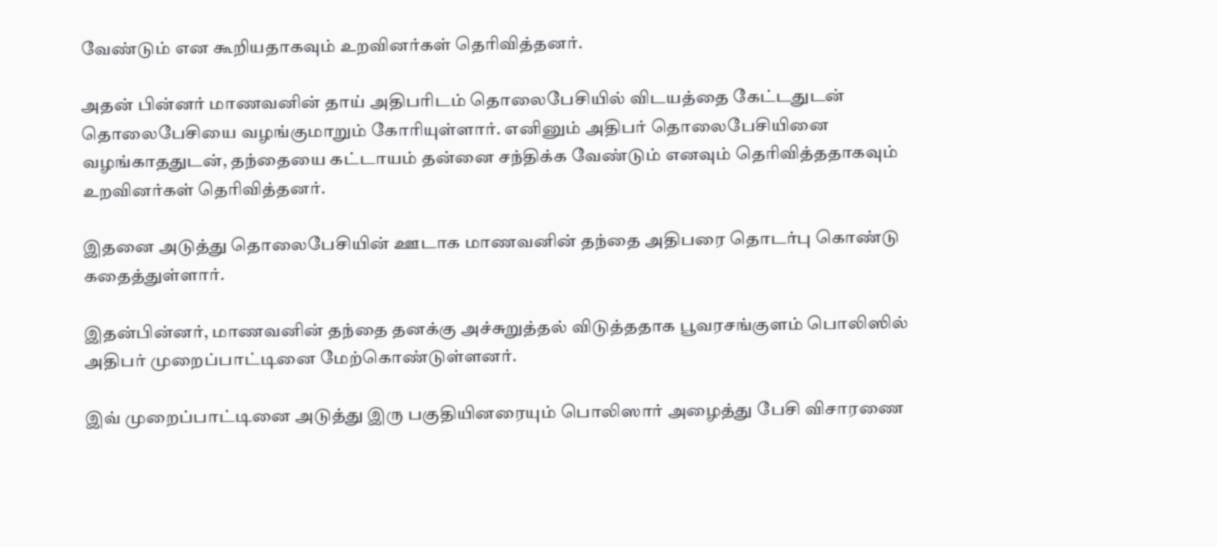வேண்டும் என கூறியதாகவும் உறவினர்கள் தெரிவித்தனர்.

அதன் பின்னர் மாணவனின் தாய் அதிபரிடம் தொலைபேசியில் விடயத்தை கேட்டதுடன் தொலைபேசியை வழங்குமாறும் கோரியுள்ளார். எனினும் அதிபர் தொலைபேசியினை வழங்காததுடன், தந்தையை கட்டாயம் தன்னை சந்திக்க வேண்டும் எனவும் தெரிவித்ததாகவும் உறவினர்கள் தெரிவித்தனர்.

இதனை அடுத்து தொலைபேசியின் ஊடாக மாணவனின் தந்தை அதிபரை தொடர்பு கொண்டு கதைத்துள்ளார்.

இதன்பின்னர், மாணவனின் தந்தை தனக்கு அச்சுறுத்தல் விடுத்ததாக பூவரசங்குளம் பொலிஸில் அதிபர் முறைப்பாட்டினை மேற்கொண்டுள்ளனர்.

இவ் முறைப்பாட்டினை அடுத்து இரு பகுதியினரையும் பொலிஸார் அழைத்து பேசி விசாரணை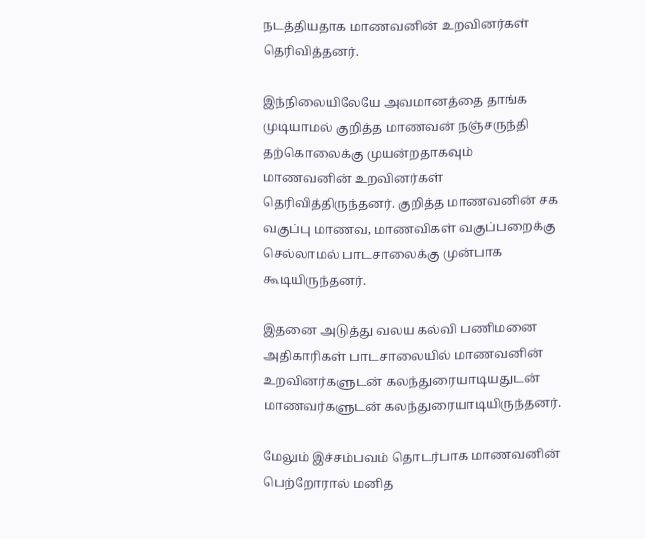நடத்தியதாக மாணவனின் உறவினர்கள் தெரிவித்தனர்.

இந்நிலையிலேயே அவமானத்தை தாங்க முடியாமல் குறித்த மாணவன் நஞ்சருந்தி தற்கொலைக்கு முயன்றதாகவும் மாணவனின் உறவினர்கள் தெரிவித்திருந்தனர். குறித்த மாணவனின் சக வகுப்பு மாணவ, மாணவிகள் வகுப்பறைக்கு செல்லாமல் பாடசாலைக்கு முன்பாக கூடியிருந்தனர்.

இதனை அடுத்து வலய கல்வி பணிமனை அதிகாரிகள் பாடசாலையில் மாணவனின் உறவினர்களுடன் கலந்துரையாடியதுடன் மாணவர்களுடன் கலந்துரையாடியிருந்தனர்.

மேலும் இச்சம்பவம் தொடர்பாக மாணவனின் பெற்றோரால் மனித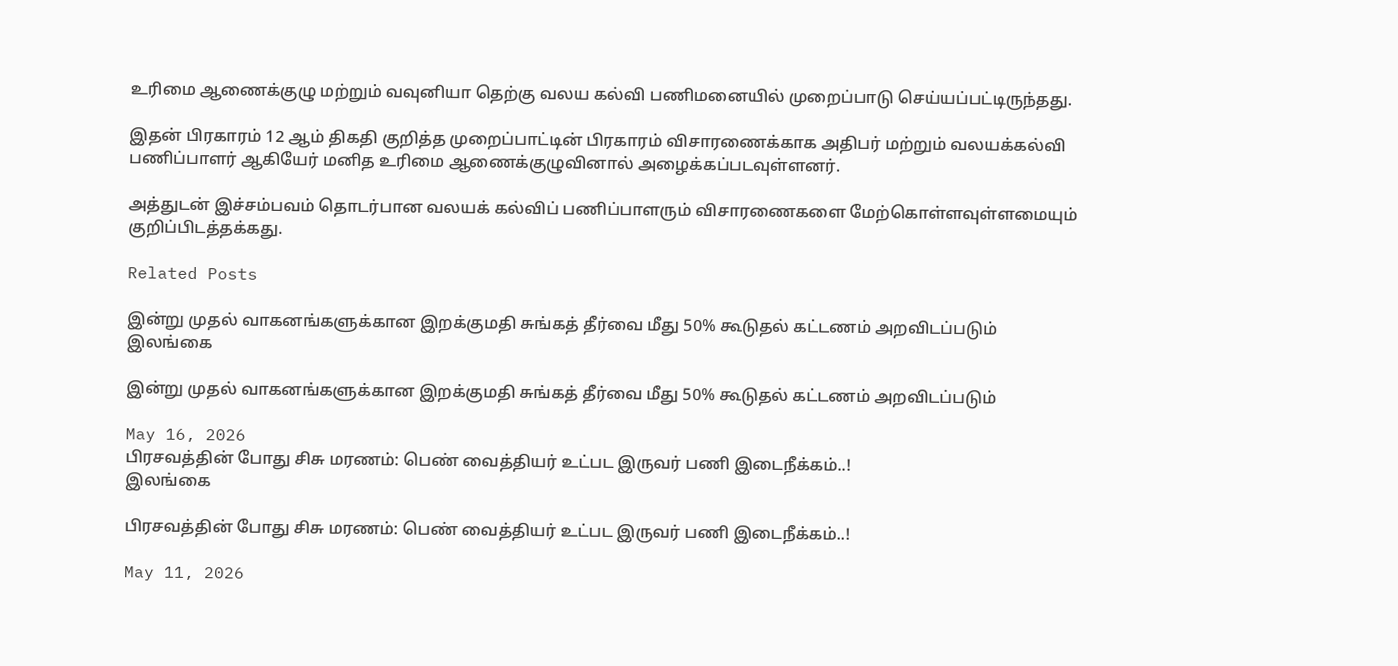உரிமை ஆணைக்குழு மற்றும் வவுனியா தெற்கு வலய கல்வி பணிமனையில் முறைப்பாடு செய்யப்பட்டிருந்தது.

இதன் பிரகாரம் 12 ஆம் திகதி குறித்த முறைப்பாட்டின் பிரகாரம் விசாரணைக்காக அதிபர் மற்றும் வலயக்கல்வி பணிப்பாளர் ஆகியேர் மனித உரிமை ஆணைக்குழுவினால் அழைக்கப்படவுள்ளனர்.

அத்துடன் இச்சம்பவம் தொடர்பான வலயக் கல்விப் பணிப்பாளரும் விசாரணைகளை மேற்கொள்ளவுள்ளமையும் குறிப்பிடத்தக்கது.

Related Posts

இன்று முதல் வாகனங்களுக்கான இறக்குமதி சுங்கத் தீர்வை மீது 50% கூடுதல் கட்டணம் அறவிடப்படும்
இலங்கை

இன்று முதல் வாகனங்களுக்கான இறக்குமதி சுங்கத் தீர்வை மீது 50% கூடுதல் கட்டணம் அறவிடப்படும்

May 16, 2026
பிரசவத்தின் போது சிசு மரணம்: பெண் வைத்தியர் உட்பட இருவர் பணி இடைநீக்கம்..!
இலங்கை

பிரசவத்தின் போது சிசு மரணம்: பெண் வைத்தியர் உட்பட இருவர் பணி இடைநீக்கம்..!

May 11, 2026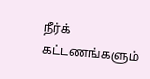நீர்க் கட்டணங்களும்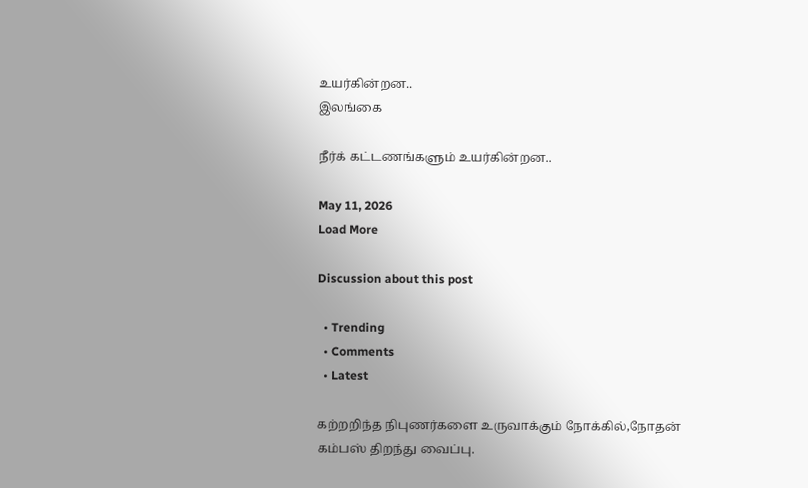உயர்கின்றன..
இலங்கை

நீர்க் கட்டணங்களும் உயர்கின்றன..

May 11, 2026
Load More

Discussion about this post

  • Trending
  • Comments
  • Latest

கற்றறிந்த நிபுணர்களை உருவாக்கும் நோக்கில்,நோதன் கம்பஸ் திறந்து வைப்பு.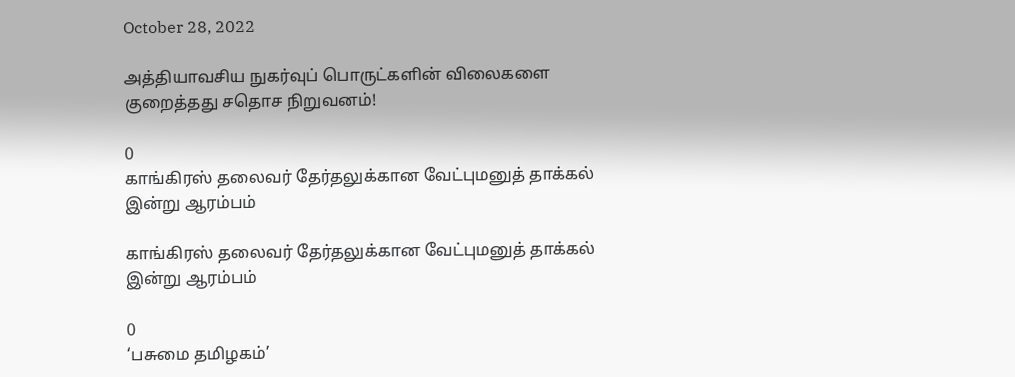October 28, 2022

அத்தியாவசிய நுகர்வுப் பொருட்களின் விலைகளை குறைத்தது சதொச நிறுவனம்!

0
காங்கிரஸ் தலைவர் தேர்தலுக்கான வேட்புமனுத் தாக்கல் இன்று ஆரம்பம்

காங்கிரஸ் தலைவர் தேர்தலுக்கான வேட்புமனுத் தாக்கல் இன்று ஆரம்பம்

0
‘பசுமை தமிழகம்’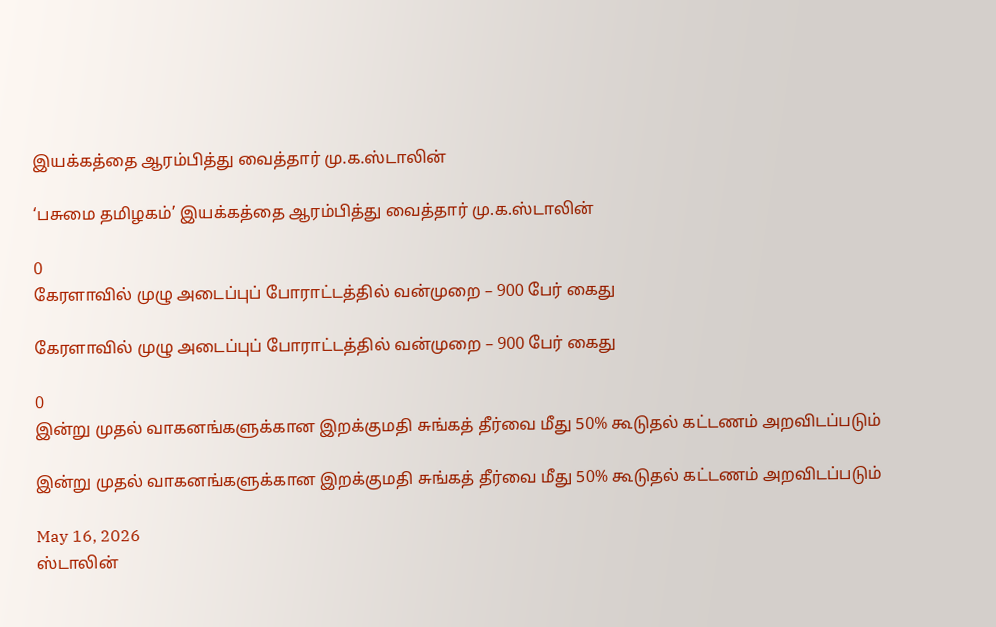இயக்கத்தை ஆரம்பித்து வைத்தார் மு.க.ஸ்டாலின்

‘பசுமை தமிழகம்’ இயக்கத்தை ஆரம்பித்து வைத்தார் மு.க.ஸ்டாலின்

0
கேரளாவில் முழு அடைப்புப் போராட்டத்தில் வன்முறை – 900 பேர் கைது

கேரளாவில் முழு அடைப்புப் போராட்டத்தில் வன்முறை – 900 பேர் கைது

0
இன்று முதல் வாகனங்களுக்கான இறக்குமதி சுங்கத் தீர்வை மீது 50% கூடுதல் கட்டணம் அறவிடப்படும்

இன்று முதல் வாகனங்களுக்கான இறக்குமதி சுங்கத் தீர்வை மீது 50% கூடுதல் கட்டணம் அறவிடப்படும்

May 16, 2026
ஸ்டாலின்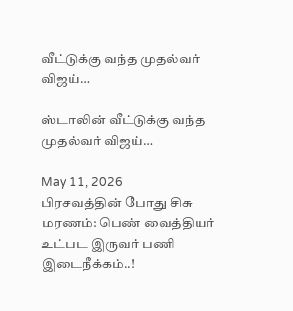வீட்டுக்கு வந்த முதல்வர் விஜய்…

ஸ்டாலின் வீட்டுக்கு வந்த முதல்வர் விஜய்…

May 11, 2026
பிரசவத்தின் போது சிசு மரணம்: பெண் வைத்தியர் உட்பட இருவர் பணி இடைநீக்கம்..!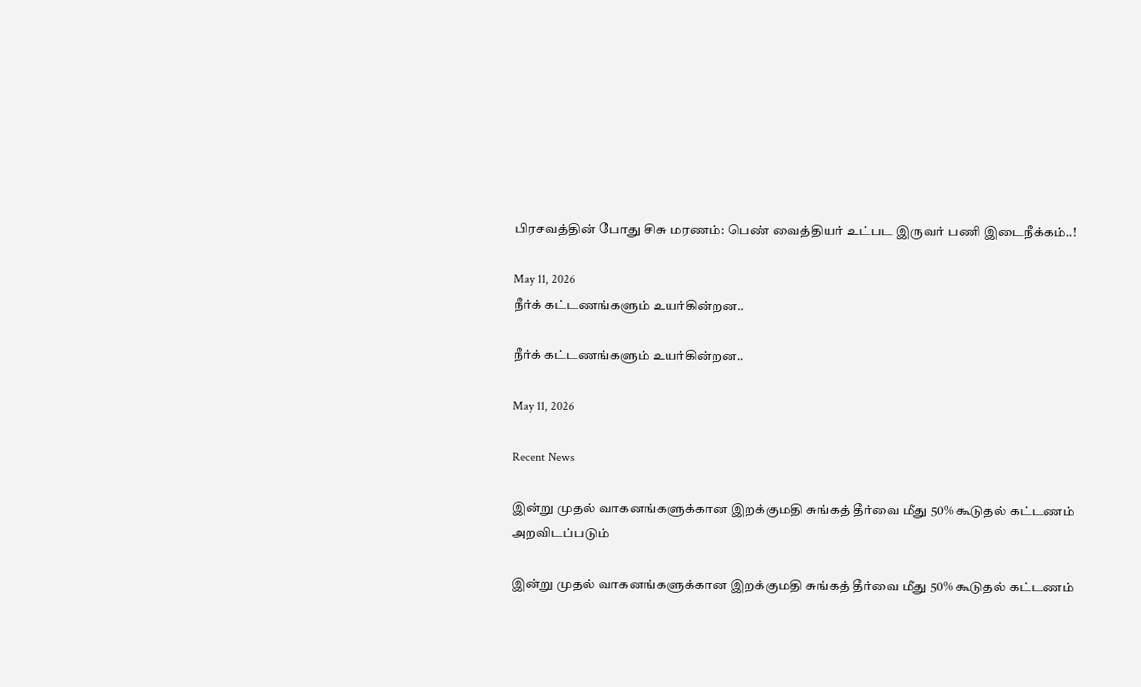பிரசவத்தின் போது சிசு மரணம்: பெண் வைத்தியர் உட்பட இருவர் பணி இடைநீக்கம்..!

May 11, 2026
நீர்க் கட்டணங்களும் உயர்கின்றன..

நீர்க் கட்டணங்களும் உயர்கின்றன..

May 11, 2026

Recent News

இன்று முதல் வாகனங்களுக்கான இறக்குமதி சுங்கத் தீர்வை மீது 50% கூடுதல் கட்டணம் அறவிடப்படும்

இன்று முதல் வாகனங்களுக்கான இறக்குமதி சுங்கத் தீர்வை மீது 50% கூடுதல் கட்டணம்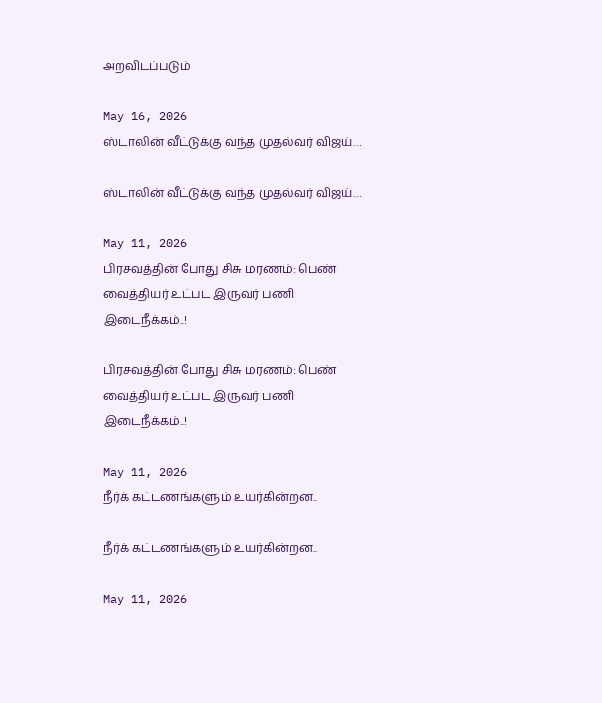அறவிடப்படும்

May 16, 2026
ஸ்டாலின் வீட்டுக்கு வந்த முதல்வர் விஜய்…

ஸ்டாலின் வீட்டுக்கு வந்த முதல்வர் விஜய்…

May 11, 2026
பிரசவத்தின் போது சிசு மரணம்: பெண் வைத்தியர் உட்பட இருவர் பணி இடைநீக்கம்..!

பிரசவத்தின் போது சிசு மரணம்: பெண் வைத்தியர் உட்பட இருவர் பணி இடைநீக்கம்..!

May 11, 2026
நீர்க் கட்டணங்களும் உயர்கின்றன..

நீர்க் கட்டணங்களும் உயர்கின்றன..

May 11, 2026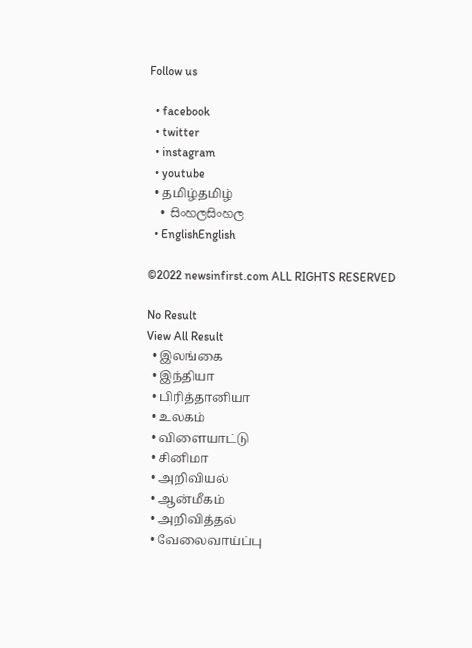Follow us

  • facebook
  • twitter
  • instagram
  • youtube
  • தமிழ்தமிழ்
  • සිංහලසිංහල
  • EnglishEnglish

©2022 newsinfirst.com ALL RIGHTS RESERVED

No Result
View All Result
  • இலங்கை
  • இந்தியா
  • பிரித்தானியா
  • உலகம்
  • விளையாட்டு
  • சினிமா
  • அறிவியல்
  • ஆன்மீகம்
  • அறிவித்தல்
  • வேலைவாய்ப்பு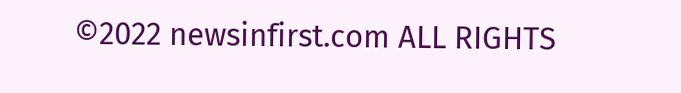©2022 newsinfirst.com ALL RIGHTS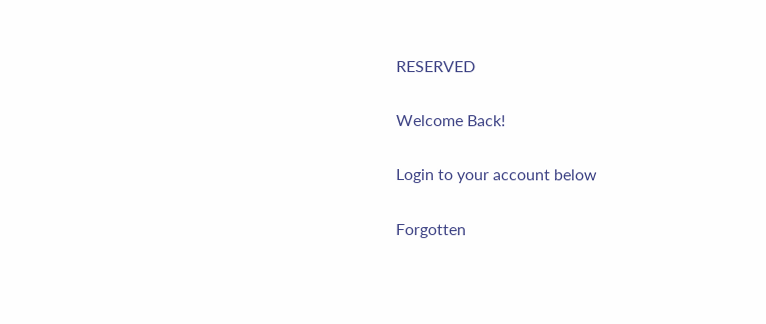RESERVED

Welcome Back!

Login to your account below

Forgotten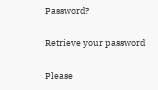Password?

Retrieve your password

Please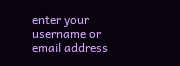enter your username or email address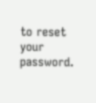to reset your password.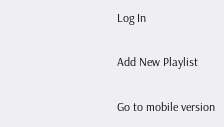Log In

Add New Playlist

Go to mobile version